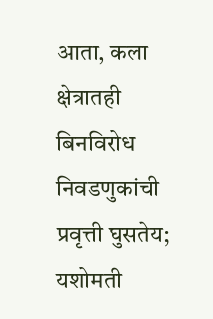आता, कला क्षेत्रातही बिनविरोध निवडणुकांची प्रवृत्ती घुसतेय; यशोमती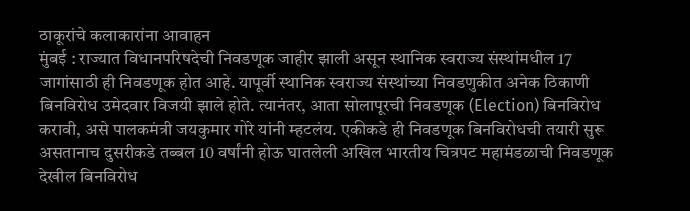ठाकूरांचे कलाकारांना आवाहन
मुंबई : राज्यात विधानपरिषदेची निवडणूक जाहीर झाली असून स्थानिक स्वराज्य संस्थांमधील 17 जागांसाठी ही निवडणूक होत आहे. यापूर्वी स्थानिक स्वराज्य संस्थांच्या निवडणुकीत अनेक ठिकाणी बिनविरोध उमेदवार विजयी झाले होते. त्यानंतर, आता सोलापूरची निवडणूक (Election) बिनविरोध करावी, असे पालकमंत्री जयकुमार गोरे यांनी म्हटलंय. एकीकडे ही निवडणूक बिनविरोधची तयारी सुरू असतानाच दुसरीकडे तब्बल 10 वर्षांनी होऊ घातलेली अखिल भारतीय चित्रपट महामंडळाची निवडणूक देखील बिनविरोध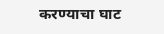करण्याचा घाट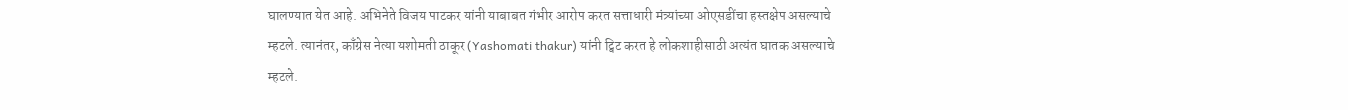घालण्यात येत आहे. अभिनेते विजय पाटकर यांनी याबाबत गंभीर आरोप करत सत्ताधारी मंत्र्यांच्या ओएसडींचा हस्तक्षेप असल्याचे म्हटले. त्यानंतर, काँग्रेस नेत्या यशोमती ठाकूर (Yashomati thakur) यांनी ट्विट करत हे लोकशाहीसाठी अत्यंत घातक असल्याचे म्हटले.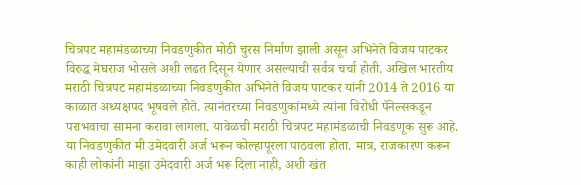चित्रपट महामंडळाच्या निवडणुकीत मोठी चुरस निर्माण झाली असून अभिनेते विजय पाटकर विरुद्ध मेघराज भोसले अशी लढत दिसून येणार असल्याची सर्वत्र चर्चा होती. अखिल भारतीय मराठी चित्रपट महामंडळाच्या निवडणुकीत अभिनेते विजय पाटकर यांनी 2014 ते 2016 या काळात अध्यक्षपद भूषवले होते. त्यानंतरच्या निवडणुकांमध्ये त्यांना विरोधी पॅनेल्सकडून पराभवाचा सामना करावा लागला. यावेळची मराठी चित्रपट महामंडळाची निवडणूक सुरू आहे. या निवडणुकीत मी उमेदवारी अर्ज भरून कोल्हापूरला पाठवला होता. मात्र, राजकारण करून काही लोकांनी माझा उमेदवारी अर्ज भरू दिला नाही, अशी खंत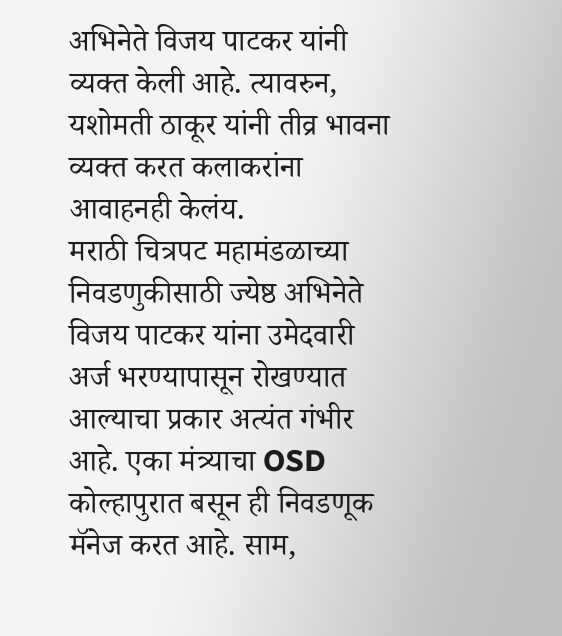अभिनेते विजय पाटकर यांनी व्यक्त केली आहे. त्यावरुन, यशोमती ठाकूर यांनी तीव्र भावना व्यक्त करत कलाकरांना आवाहनही केलंय.
मराठी चित्रपट महामंडळाच्या निवडणुकीसाठी ज्येष्ठ अभिनेते विजय पाटकर यांना उमेदवारी अर्ज भरण्यापासून रोखण्यात आल्याचा प्रकार अत्यंत गंभीर आहे. एका मंत्र्याचा OSD कोल्हापुरात बसून ही निवडणूक मॅनेज करत आहे. साम,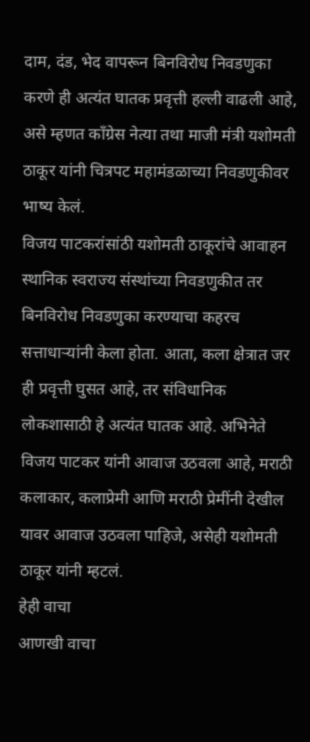दाम, दंड, भेद वापरून बिनविरोध निवडणुका करणे ही अत्यंत घातक प्रवृत्ती हल्ली वाढली आहे, असे म्हणत काँग्रेस नेत्या तथा माजी मंत्री यशोमती ठाकूर यांनी चित्रपट महामंडळाच्या निवडणुकीवर भाष्य केलं.
विजय पाटकरांसांठी यशोमती ठाकूरांचे आवाहन
स्थानिक स्वराज्य संस्थांच्या निवडणुकीत तर बिनविरोध निवडणुका करण्याचा कहरच सत्ताधाऱ्यांनी केला होता. आता, कला क्षेत्रात जर ही प्रवृत्ती घुसत आहे, तर संविधानिक लोकशासाठी हे अत्यंत घातक आहे. अभिनेते विजय पाटकर यांनी आवाज उठवला आहे, मराठी कलाकार, कलाप्रेमी आणि मराठी प्रेमींनी देखील यावर आवाज उठवला पाहिजे, असेही यशोमती ठाकूर यांनी म्हटलं.
हेही वाचा
आणखी वाचा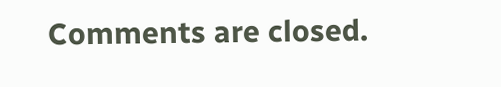Comments are closed.